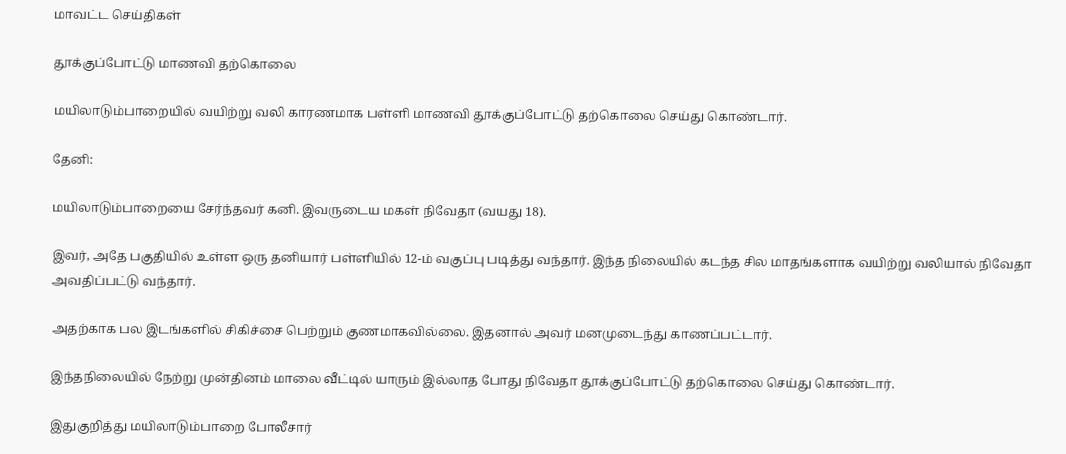மாவட்ட செய்திகள்

தூக்குப்போட்டு மாணவி தற்கொலை

மயிலாடும்பாறையில் வயிற்று வலி காரணமாக பள்ளி மாணவி தூக்குப்போட்டு தற்கொலை செய்து கொண்டார்.

தேனி:

மயிலாடும்பாறையை சேர்ந்தவர் கனி. இவருடைய மகள் நிவேதா (வயது 18).

இவர், அதே பகுதியில் உள்ள ஒரு தனியார் பள்ளியில் 12-ம் வகுப்பு படித்து வந்தார். இந்த நிலையில் கடந்த சில மாதங்களாக வயிற்று வலியால் நிவேதா அவதிப்பட்டு வந்தார்.

அதற்காக பல இடங்களில் சிகிச்சை பெற்றும் குணமாகவில்லை. இதனால் அவர் மனமுடைந்து காணப்பட்டார்.

இந்தநிலையில் நேற்று முன்தினம் மாலை வீட்டில் யாரும் இல்லாத போது நிவேதா தூக்குப்போட்டு தற்கொலை செய்து கொண்டார்.

இதுகுறித்து மயிலாடும்பாறை போலீசார்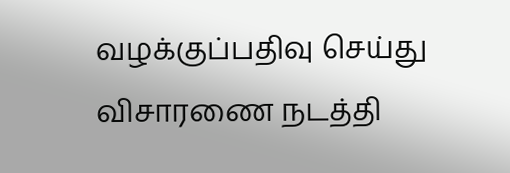வழக்குப்பதிவு செய்து விசாரணை நடத்தி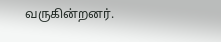வருகின்றனர்.